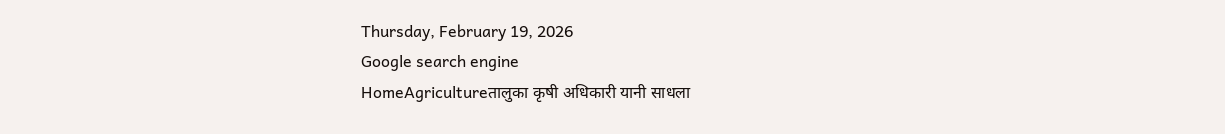Thursday, February 19, 2026
Google search engine
HomeAgricultureतालुका कृषी अधिकारी यानी साधला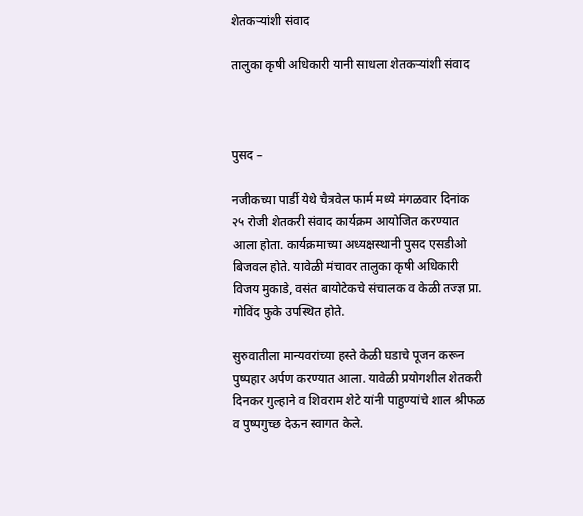शेतकऱ्यांशी संवाद

तालुका कृषी अधिकारी यानी साधला शेतकऱ्यांशी संवाद



पुसद –

नजीकच्या पार्डी येथे चैत्रवेल फार्म मध्ये मंगळवार दिनांक  २५ रोजी शेतकरी संवाद कार्यक्रम आयोजित करण्यात आला होता. कार्यक्रमाच्या अध्यक्षस्थानी पुसद एसडीओ बिजवल होते. यावेळी मंचावर तालुका कृषी अधिकारी विजय मुकाडे, वसंत बायोटेकचे संचालक व केळी तज्ज्ञ प्रा. गोविंद फुके उपस्थित होते.

सुरुवातीला मान्यवरांच्या हस्ते केळी घडाचे पूजन करून पुष्पहार अर्पण करण्यात आला. यावेळी प्रयोगशील शेतकरी दिनकर गुल्हाने व शिवराम शेटे यांनी पाहुण्यांचे शाल श्रीफळ व पुष्पगुच्छ देऊन स्वागत केले.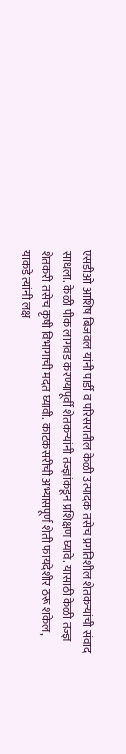एसडीओ आशिष बिजवल यांनी पार्डी व परिसरातील केळी उत्पादक तसेच प्रगतिशील शेतकऱ्यांची संवाद साधला. केळी पीक लागवड करण्यापूर्वी शेतकऱ्यांनी तज्ज्ञांकडून प्रशिक्षण घ्यावे. यासाठी केळी तज्ज्ञ शेतकरी तसेच कृषी विभागाची मदत घ्यावी. काटकसरीची अभ्यासपूर्ण शेती फायदेशीर ठरू शकेल, याकडे त्यांनी लक्ष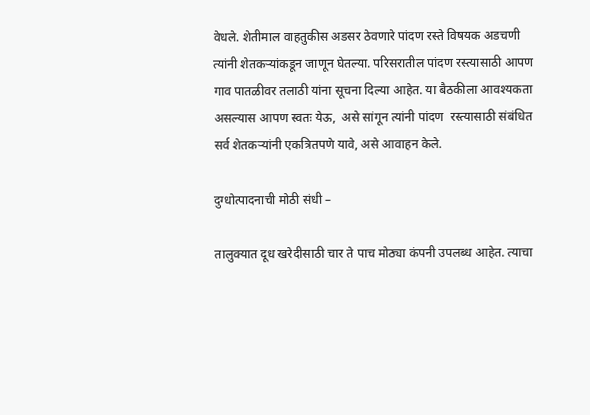वेधले. शेतीमाल वाहतुकीस अडसर ठेवणारे पांदण रस्ते विषयक अडचणी त्यांनी शेतकऱ्यांकडून जाणून घेतल्या. परिसरातील पांदण रस्त्यासाठी आपण गाव पातळीवर तलाठी यांना सूचना दिल्या आहेत. या बैठकीला आवश्यकता असल्यास आपण स्वतः येऊ,  असे सांगून त्यांनी पांदण  रस्त्यासाठी संबंधित सर्व शेतकऱ्यांनी एकत्रितपणे यावे, असे आवाहन केले.

दुग्धोत्पादनाची मोठी संधी –

तालुक्यात दूध खरेदीसाठी चार ते पाच मोठ्या कंपनी उपलब्ध आहेत. त्याचा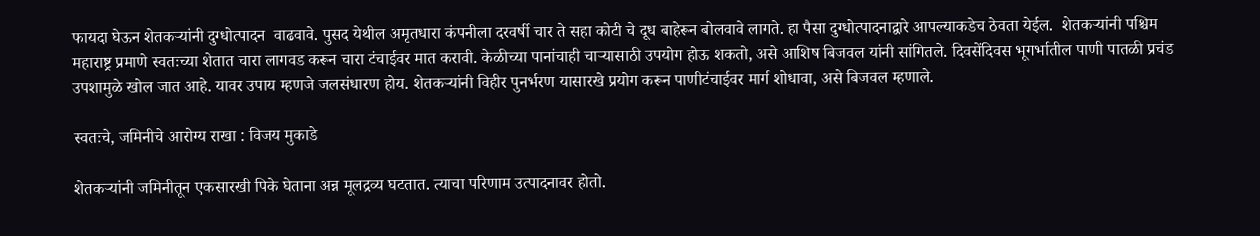फायदा घेऊन शेतकऱ्यांनी दुग्धोत्पादन  वाढवावे. पुसद येथील अमृतधारा कंपनीला दरवर्षी चार ते सहा कोटी चे दूध बाहेरून बोलवावे लागते. हा पैसा दुग्धोत्पादनाद्वारे आपल्याकडेच ठेवता येईल.  शेतकऱ्यांनी पश्चिम महाराष्ट्र प्रमाणे स्वतःच्या शेतात चारा लागवड करून चारा टंचाईवर मात करावी. केळीच्या पानांचाही चाऱ्यासाठी उपयोग होऊ शकतो, असे आशिष बिजवल यांनी सांगितले. दिवसेंदिवस भूगर्भातील पाणी पातळी प्रचंड उपशामुळे खोल जात आहे. यावर उपाय म्हणजे जलसंधारण होय. शेतकऱ्यांनी विहीर पुनर्भरण यासारखे प्रयोग करून पाणीटंचाईवर मार्ग शोधावा, असे बिजवल म्हणाले.

स्वतःचे, जमिनीचे आरोग्य राखा : विजय मुकाडे

शेतकऱ्यांनी जमिनीतून एकसारखी पिके घेताना अन्न मूलद्रव्य घटतात. त्याचा परिणाम उत्पादनावर होतो.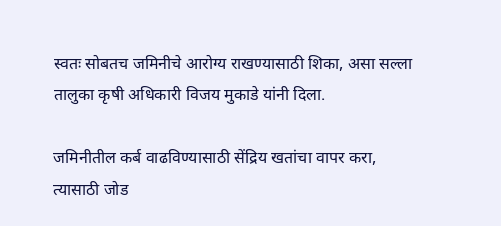स्वतः सोबतच जमिनीचे आरोग्य राखण्यासाठी शिका, असा सल्ला तालुका कृषी अधिकारी विजय मुकाडे यांनी दिला.

जमिनीतील कर्ब वाढविण्यासाठी सेंद्रिय खतांचा वापर करा, त्यासाठी जोड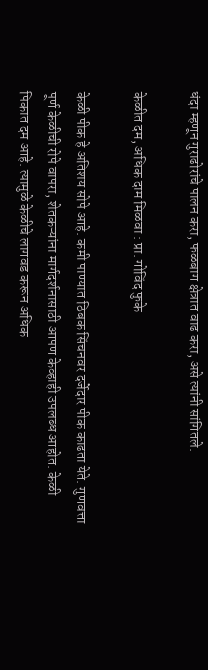धंदा म्हणून गुराढोरांचे पालन करा, फळबाग क्षेत्रात वाढ करा, असे त्यांनी सांगितले.

केळीत दम, अधिक दाम मिळवा : प्रा. गोविंद फुके

केळी पीक हे अतिशय सोपे आहे. कमी पाण्यात ठिबक सिंचनवर दर्जेदार पीक काढता येते. गुणवत्ता पूर्ण केळीची रोपे वापरा, शेतकऱ्यांना मार्गदर्शनासाठी आपण केव्हाही उपलब्ध आहोत. केळी पिकात दम आहे. त्यामुळे केळीचे लागवड करून अधिक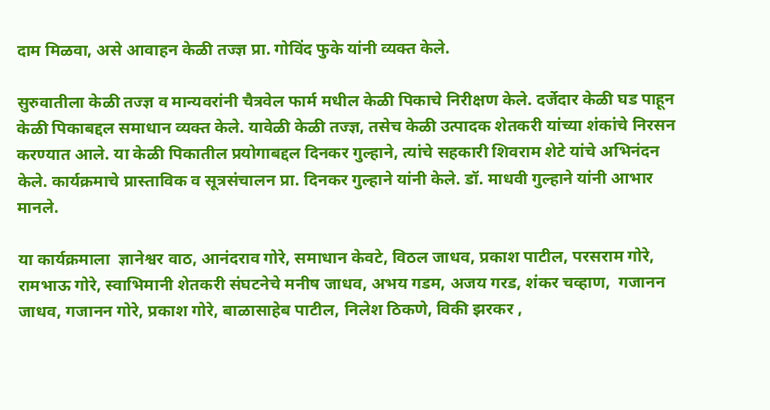दाम मिळवा, असे आवाहन केळी तज्ज्ञ प्रा. गोविंद फुके यांनी व्यक्त केले.

सुरुवातीला केळी तज्ज्ञ व मान्यवरांनी चैत्रवेल फार्म मधील केळी पिकाचे निरीक्षण केले. दर्जेदार केळी घड पाहून केळी पिकाबद्दल समाधान व्यक्त केले. यावेळी केळी तज्ज्ञ, तसेच केळी उत्पादक शेतकरी यांच्या शंकांचे निरसन करण्यात आले. या केळी पिकातील प्रयोगाबद्दल दिनकर गुल्हाने, त्यांचे सहकारी शिवराम शेटे यांचे अभिनंदन केले. कार्यक्रमाचे प्रास्ताविक व सूत्रसंचालन प्रा. दिनकर गुल्हाने यांनी केले. डॉ. माधवी गुल्हाने यांनी आभार मानले.

या कार्यक्रमाला  ज्ञानेश्वर वाठ, आनंदराव गोरे, समाधान केवटे, विठल जाधव, प्रकाश पाटील, परसराम गोरे, रामभाऊ गोरे, स्वाभिमानी शेतकरी संघटनेचे मनीष जाधव, अभय गडम, अजय गरड, शंकर चव्हाण,  गजानन जाधव, गजानन गोरे, प्रकाश गोरे, बाळासाहेब पाटील, निलेश ठिकणे, विकी झरकर ,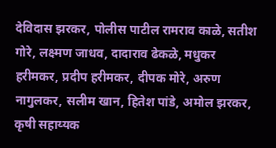देविदास झरकर, पोलीस पाटील रामराव काळे, सतीश गोरे, लक्ष्मण जाधव, दादाराव ढेकळे, मधुकर हरीमकर, प्रदीप हरीमकर, दीपक मोरे, अरुण नागुलकर, सलीम खान, हितेश पांडे, अमोल झरकर, कृषी सहाय्यक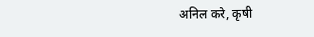अनिल करे, कृषी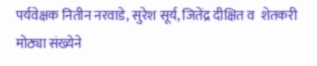पर्यवेक्षक नितीन नरवाडे, सुरेश सूर्य, जितेंद्र दीक्षित व  शेतकरी मोठ्या संख्येने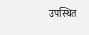उपस्थित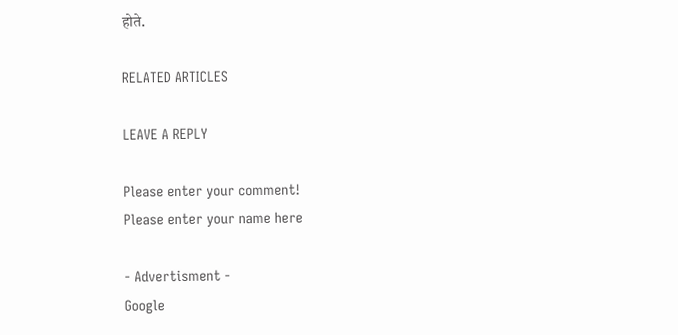होते.

RELATED ARTICLES

LEAVE A REPLY

Please enter your comment!
Please enter your name here

- Advertisment -
Google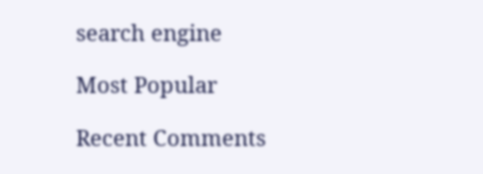search engine

Most Popular

Recent Comments